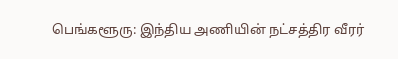பெங்களூரு: இந்திய அணியின் நட்சத்திர வீரர்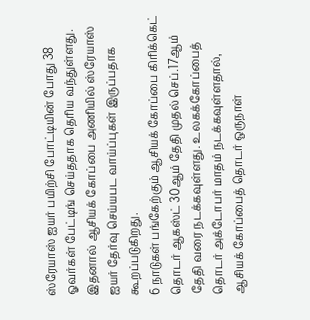ஸ்ரேயாஸ் ஐயர் பயிற்சி போட்டியின் போது 38 ஓவர்கள் பேட்டிங் செய்ததாக தெரிய வந்துள்ளது. இதனால் ஆசியக் கோப்பை அணியில் ஸ்ரேயாஸ் ஐயர் தேர்வு செய்யபட வாய்ப்புகள் இருப்பதாக கூறப்படுகிறது.
6 நாடுகள் பங்கேற்கும் ஆசியக் கோப்பை கிரிக்கெட் தொடர் ஆகஸ்ட் 30ஆம் தேதி முதல் செப்.17ஆம் தேதி வரை நடக்கவுள்ளது. உலகக்கோப்பைத் தொடர் அக்டோபர் மாதம் நடக்கவுள்ளதால், ஆசியக் கோப்பைத் தொடர் ஒருநாள்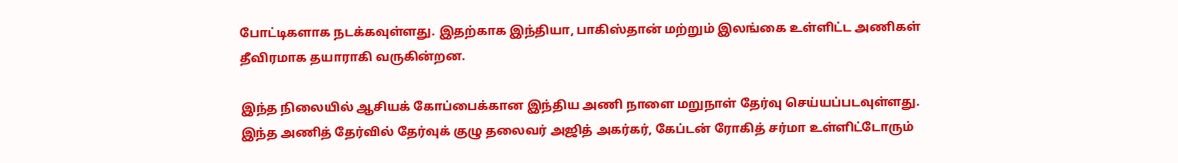போட்டிகளாக நடக்கவுள்ளது. இதற்காக இந்தியா, பாகிஸ்தான் மற்றும் இலங்கை உள்ளிட்ட அணிகள் தீவிரமாக தயாராகி வருகின்றன.

இந்த நிலையில் ஆசியக் கோப்பைக்கான இந்திய அணி நாளை மறுநாள் தேர்வு செய்யப்படவுள்ளது. இந்த அணித் தேர்வில் தேர்வுக் குழு தலைவர் அஜித் அகர்கர், கேப்டன் ரோகித் சர்மா உள்ளிட்டோரும்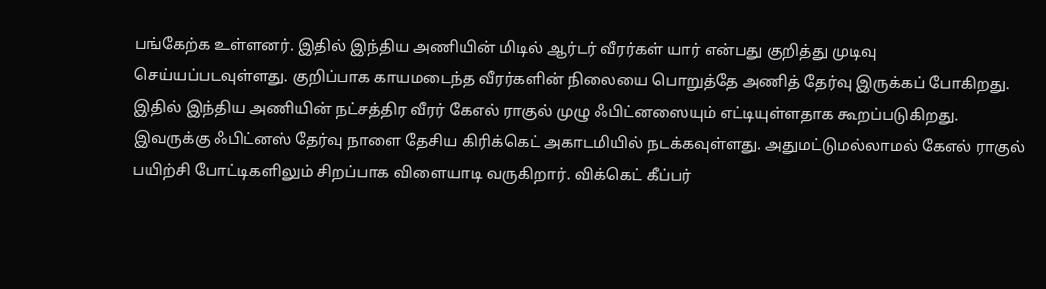பங்கேற்க உள்ளனர். இதில் இந்திய அணியின் மிடில் ஆர்டர் வீரர்கள் யார் என்பது குறித்து முடிவு செய்யப்படவுள்ளது. குறிப்பாக காயமடைந்த வீரர்களின் நிலையை பொறுத்தே அணித் தேர்வு இருக்கப் போகிறது.
இதில் இந்திய அணியின் நட்சத்திர வீரர் கேஎல் ராகுல் முழு ஃபிட்னஸையும் எட்டியுள்ளதாக கூறப்படுகிறது. இவருக்கு ஃபிட்னஸ் தேர்வு நாளை தேசிய கிரிக்கெட் அகாடமியில் நடக்கவுள்ளது. அதுமட்டுமல்லாமல் கேஎல் ராகுல் பயிற்சி போட்டிகளிலும் சிறப்பாக விளையாடி வருகிறார். விக்கெட் கீப்பர்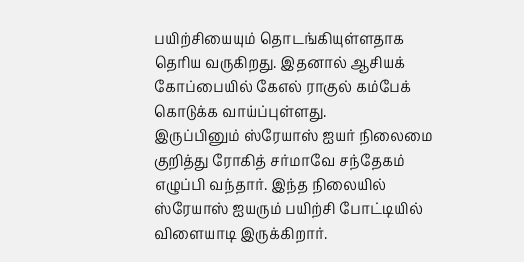பயிற்சியையும் தொடங்கியுள்ளதாக தெரிய வருகிறது. இதனால் ஆசியக் கோப்பையில் கேஎல் ராகுல் கம்பேக் கொடுக்க வாய்ப்புள்ளது.
இருப்பினும் ஸ்ரேயாஸ் ஐயர் நிலைமை குறித்து ரோகித் சர்மாவே சந்தேகம் எழுப்பி வந்தார். இந்த நிலையில் ஸ்ரேயாஸ் ஐயரும் பயிற்சி போட்டியில் விளையாடி இருக்கிறார்.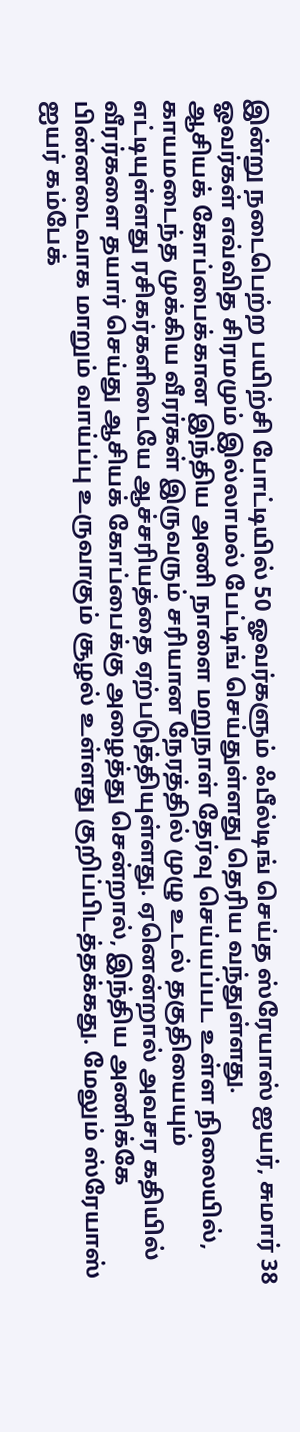இன்று நடைபெற்ற பயிற்சி போட்டியில் 50 ஓவர்களும் ஃபீல்டிங் செய்த ஸ்ரேயாஸ் ஐயர், சுமார் 38 ஓவர்கள் எவ்வித சிரமமும் இல்லாமல் பேட்டிங் செய்துள்ளது தெரிய வந்துள்ளது.
ஆசியக் கோப்பைக்கான இந்திய அணி நாளை மறுநாள் தேர்வு செய்யப்பட உள்ள நிலையில், காயமடைந்த முக்கிய வீரர்கள் இருவரும் சரியான நேரத்தில் முழு உடல் தகுதியையும் எட்டியுள்ளது ரசிகர்களிடையே ஆச்சரியத்தை ஏற்படுத்தியுள்ளது. ஏனென்றால் அவசர கதியில் வீரர்களை தயார் செய்து ஆசியக் கோப்பைக்கு அழைத்து சென்றால், இந்திய அணிக்கே பின்னடைவாக மாறும் வாய்ப்பு உருவாகும் சூழல் உள்ளது குறிப்பிடத்தக்கது. மேலும் ஸ்ரேயாஸ் ஐயர் கம்பேக்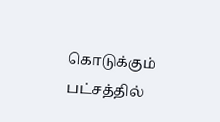கொடுக்கும் பட்சத்தில்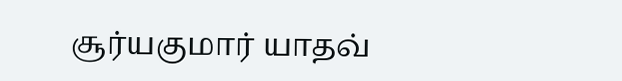சூர்யகுமார் யாதவ்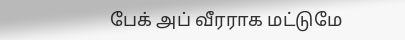பேக் அப் வீரராக மட்டுமே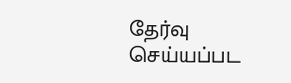தேர்வு செய்யப்பட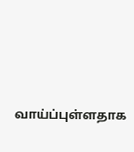வாய்ப்புள்ளதாக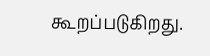கூறப்படுகிறது.